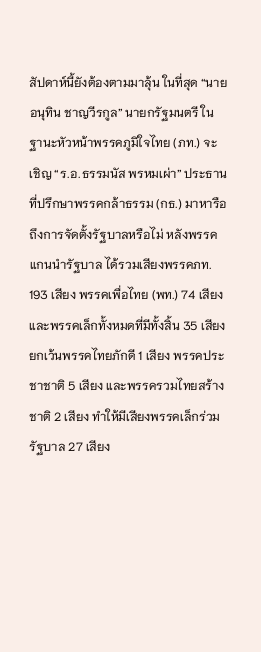สัปดาห์นี้ยังต้องตามมาลุ้น ในที่สุด “นายอนุทิน ชาญวีรกูล” นายกรัฐมนตรี ในฐานะหัวหน้าพรรคภูมิใจไทย (ภท.) จะเชิญ “ร.อ.ธรรมนัส พรหมเผ่า” ประธานที่ปรึกษาพรรคกล้าธรรม (กธ.) มาหารือถึงการจัดตั้งรัฐบาลหรือไม่ หลังพรรคแกนนำรัฐบาล ได้รวมเสียงพรรคภท. 193 เสียง พรรคเพื่อไทย (พท.) 74 เสียง และพรรคเล็กทั้งหมดที่มีทั้งสิ้น 35 เสียง ยกเว้นพรรคไทยภักดี 1 เสียง พรรคประชาชาติ 5 เสียง และพรรครวมไทยสร้างชาติ 2 เสียง ทำให้มีเสียงพรรคเล็กร่วมรัฐบาล 27 เสียง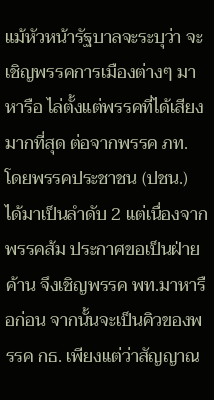แม้หัวหน้ารัฐบาลจะระบุว่า จะเชิญพรรคการเมืองต่างๆ มาหารือ ไล่ตั้งแต่พรรคที่ได้เสียงมากที่สุด ต่อจากพรรค ภท. โดยพรรคประชาชน (ปชน.) ได้มาเป็นลำดับ 2 แต่เนื่องจากพรรคส้ม ประกาศขอเป็นฝ่ายค้าน จึงเชิญพรรค พท.มาหารือก่อน จากนั้นจะเป็นคิวของพรรค กธ. เพียงแต่ว่าสัญญาณ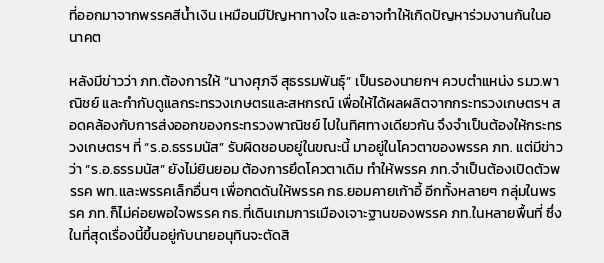ที่ออกมาจากพรรคสีน้ำเงิน เหมือนมีปัญหาทางใจ และอาจทำให้เกิดปัญหาร่วมงานกันในอนาคต

หลังมีข่าวว่า ภท.ต้องการให้ “นางศุภจี สุธรรมพันธุ์” เป็นรองนายกฯ ควบตำแหน่ง รมว.พาณิชย์ และกำกับดูแลกระทรวงเกษตรและสหกรณ์ เพื่อให้ได้ผลผลิตจากกระทรวงเกษตรฯ สอดคล้องกับการส่งออกของกระทรวงพาณิชย์ ไปในทิศทางเดียวกัน จึงจำเป็นต้องให้กระทรวงเกษตรฯ ที่ “ร.อ.ธรรมนัส” รับผิดชอบอยู่ในขณะนี้ มาอยู่ในโควตาของพรรค ภท. แต่มีข่าวว่า “ร.อ.ธรรมนัส” ยังไม่ยินยอม ต้องการยึดโควตาเดิม ทำให้พรรค ภท.จำเป็นต้องเปิดตัวพรรค พท.และพรรคเล็กอื่นๆ เพื่อกดดันให้พรรค กธ.ยอมคายเก้าอี้ อีกทั้งหลายๆ กลุ่มในพรรค ภท.ก็ไม่ค่อยพอใจพรรค กธ.ที่เดินเกมการเมืองเจาะฐานของพรรค ภท.ในหลายพื้นที่ ซึ่งในที่สุดเรื่องนี้ขึ้นอยู่กับนายอนุทินจะตัดสิ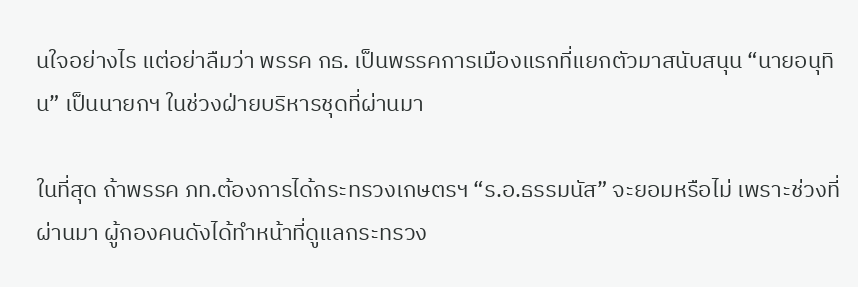นใจอย่างไร แต่อย่าลืมว่า พรรค กธ. เป็นพรรคการเมืองแรกที่แยกตัวมาสนับสนุน “นายอนุทิน” เป็นนายกฯ ในช่วงฝ่ายบริหารชุดที่ผ่านมา

ในที่สุด ถ้าพรรค ภท.ต้องการได้กระทรวงเกษตรฯ “ร.อ.ธรรมนัส” จะยอมหรือไม่ เพราะช่วงที่ผ่านมา ผู้กองคนดังได้ทำหน้าที่ดูแลกระทรวง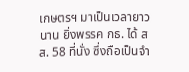เกษตรฯ มาเป็นเวลายาวนาน ยิ่งพรรค กธ. ได้ สส. 58 ที่นั่ง ซึ่งถือเป็นจำ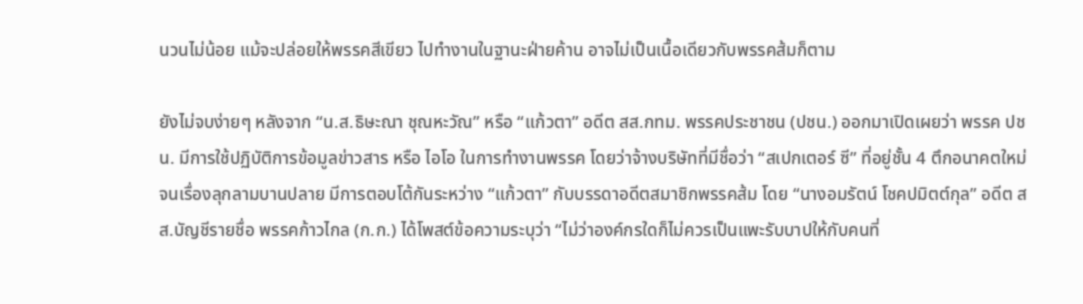นวนไม่น้อย แม้จะปล่อยให้พรรคสีเขียว ไปทำงานในฐานะฝ่ายค้าน อาจไม่เป็นเนื้อเดียวกับพรรคส้มก็ตาม

ยังไม่จบง่ายๆ หลังจาก “น.ส.ธิษะณา ชุณหะวัณ” หรือ “แก้วตา” อดีต สส.กทม. พรรคประชาชน (ปชน.) ออกมาเปิดเผยว่า พรรค ปชน. มีการใช้ปฏิบัติการข้อมูลข่าวสาร หรือ ไอโอ ในการทำงานพรรค โดยว่าจ้างบริษัทที่มีชื่อว่า “สเปกเตอร์ ซี” ที่อยู่ชั้น 4 ตึกอนาคตใหม่ จนเรื่องลุกลามบานปลาย มีการตอบโต้กันระหว่าง “แก้วตา” กับบรรดาอดีตสมาชิกพรรคส้ม โดย “นางอมรัตน์ โชคปมิตต์กุล” อดีต สส.บัญชีรายชื่อ พรรคก้าวไกล (ก.ก.) ได้โพสต์ข้อความระบุว่า “ไม่ว่าองค์กรใดก็ไม่ควรเป็นแพะรับบาปให้กับคนที่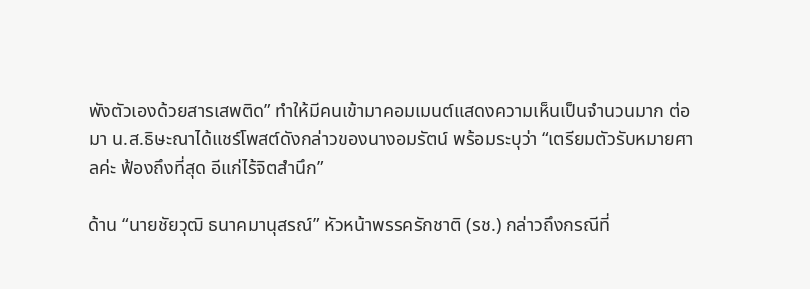พังตัวเองด้วยสารเสพติด” ทำให้มีคนเข้ามาคอมเมนต์แสดงความเห็นเป็นจำนวนมาก ต่อมา น.ส.ธิษะณาได้แชร์โพสต์ดังกล่าวของนางอมรัตน์ พร้อมระบุว่า “เตรียมตัวรับหมายศาลค่ะ ฟ้องถึงที่สุด อีแก่ไร้จิตสำนึก”

ด้าน “นายชัยวุฒิ ธนาคมานุสรณ์” หัวหน้าพรรครักชาติ (รช.) กล่าวถึงกรณีที่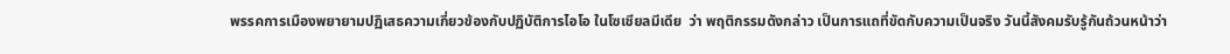พรรคการเมืองพยายามปฏิเสธความเกี่ยวข้องกับปฏิบัติการไอโอ ในโซเชียลมีเดีย  ว่า พฤติกรรมดังกล่าว เป็นการแถที่ขัดกับความเป็นจริง วันนี้สังคมรับรู้กันถ้วนหน้าว่า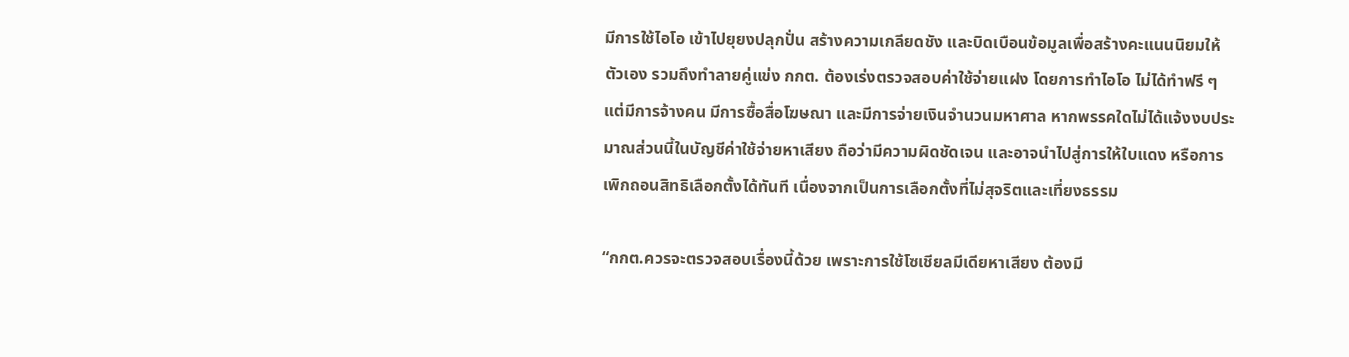มีการใช้ไอโอ เข้าไปยุยงปลุกปั่น สร้างความเกลียดชัง และบิดเบือนข้อมูลเพื่อสร้างคะแนนนิยมให้ตัวเอง รวมถึงทำลายคู่แข่ง กกต. ต้องเร่งตรวจสอบค่าใช้จ่ายแฝง โดยการทำไอโอ ไม่ได้ทำฟรี ๆ แต่มีการจ้างคน มีการซื้อสื่อโฆษณา และมีการจ่ายเงินจำนวนมหาศาล หากพรรคใดไม่ได้แจ้งงบประมาณส่วนนี้ในบัญชีค่าใช้จ่ายหาเสียง ถือว่ามีความผิดชัดเจน และอาจนำไปสู่การให้ใบแดง หรือการเพิกถอนสิทธิเลือกตั้งได้ทันที เนื่องจากเป็นการเลือกตั้งที่ไม่สุจริตและเที่ยงธรรม

“กกต.ควรจะตรวจสอบเรื่องนี้ด้วย เพราะการใช้โซเชียลมีเดียหาเสียง ต้องมี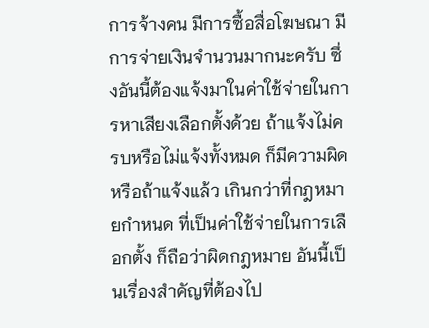การจ้างคน มีการซื้อสื่อโฆษณา มีการจ่ายเงินจำนวนมากนะครับ ซึ่งอันนี้ต้องแจ้งมาในค่าใช้จ่ายในการหาเสียงเลือกตั้งด้วย ถ้าแจ้งไม่ครบหรือไม่แจ้งทั้งหมด ก็มีความผิด หรือถ้าแจ้งแล้ว เกินกว่าที่กฎหมายกำหนด ที่เป็นค่าใช้จ่ายในการเลือกตั้ง ก็ถือว่าผิดกฎหมาย อันนี้เป็นเรื่องสำคัญที่ต้องไป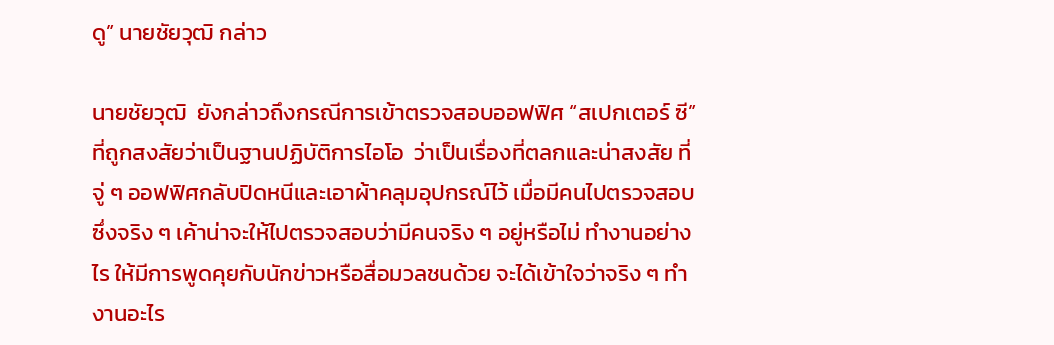ดู” นายชัยวุฒิ กล่าว

นายชัยวุฒิ  ยังกล่าวถึงกรณีการเข้าตรวจสอบออฟฟิศ “สเปกเตอร์ ซี” ที่ถูกสงสัยว่าเป็นฐานปฏิบัติการไอโอ  ว่าเป็นเรื่องที่ตลกและน่าสงสัย ที่จู่ ๆ ออฟฟิศกลับปิดหนีและเอาผ้าคลุมอุปกรณ์ไว้ เมื่อมีคนไปตรวจสอบ  ซึ่งจริง ๆ เค้าน่าจะให้ไปตรวจสอบว่ามีคนจริง ๆ อยู่หรือไม่ ทำงานอย่างไร ให้มีการพูดคุยกับนักข่าวหรือสื่อมวลชนด้วย จะได้เข้าใจว่าจริง ๆ ทำงานอะไร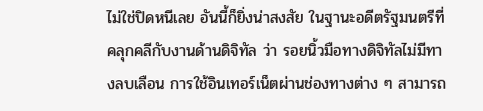ไม่ใช่ปิดหนีเลย อันนี้ก็ยิ่งน่าสงสัย ในฐานะอดีตรัฐมนตรีที่คลุกคลีกับงานด้านดิจิทัล ว่า รอยนิ้วมือทางดิจิทัลไม่มีทางลบเลือน การใช้อินเทอร์เน็ตผ่านช่องทางต่าง ๆ สามารถ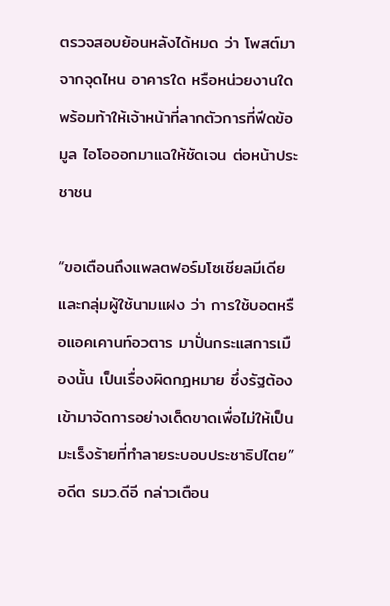ตรวจสอบย้อนหลังได้หมด ว่า โพสต์มาจากจุดไหน อาคารใด หรือหน่วยงานใด พร้อมท้าให้เจ้าหน้าที่ลากตัวการที่ฟีดข้อมูล ไอโอออกมาแฉให้ชัดเจน ต่อหน้าประชาชน

“ขอเตือนถึงแพลตฟอร์มโซเชียลมีเดีย และกลุ่มผู้ใช้นามแฝง ว่า การใช้บอตหรือแอคเคานท์อวตาร มาปั่นกระแสการเมืองนั้น เป็นเรื่องผิดกฎหมาย ซึ่งรัฐต้องเข้ามาจัดการอย่างเด็ดขาดเพื่อไม่ให้เป็นมะเร็งร้ายที่ทำลายระบอบประชาธิปไตย” อดีต รมว.ดีอี กล่าวเตือน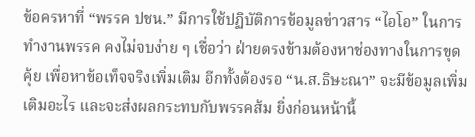ข้อครหาที่ “พรรค ปชน.” มีการใช้ปฏิบัติการข้อมูลข่าวสาร “ไอโอ” ในการทำงานพรรค คงไม่จบง่าย ๆ เชื่อว่า ฝ่ายตรงข้ามต้องหาช่องทางในการขุดคุ้ย เพื่อหาข้อเท็จจริงเพิ่มเติม อีกทั้งต้องรอ “น.ส.ธิษะณา” จะมีข้อมูลเพิ่มเติมอะไร และจะส่งผลกระทบกับพรรคส้ม ยิ่งก่อนหน้านี้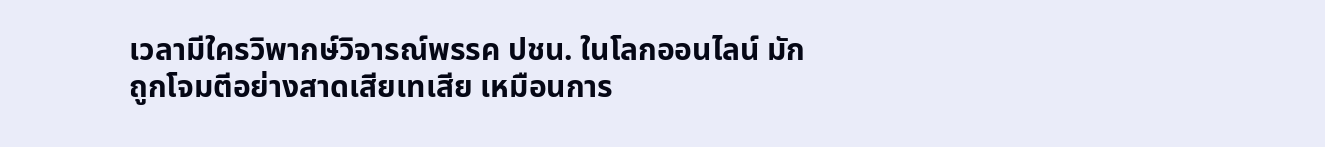เวลามีใครวิพากษ์วิจารณ์พรรค ปชน. ในโลกออนไลน์ มักถูกโจมตีอย่างสาดเสียเทเสีย เหมือนการ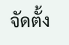จัดตั้ง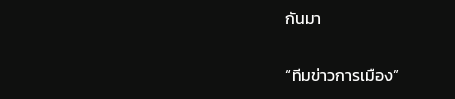กันมา

“ทีมข่าวการเมือง”